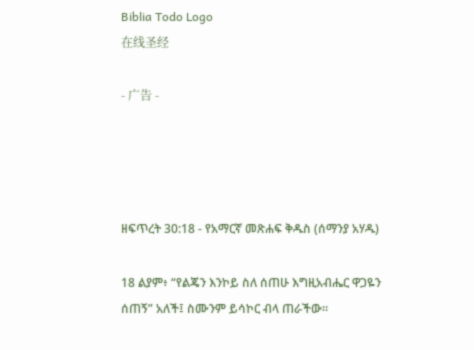Biblia Todo Logo
在线圣经

- 广告 -




ዘፍጥረት 30:18 - የአማርኛ መጽሐፍ ቅዱስ (ሰማንያ አሃዱ)

18 ልያም፥ “የልጄን እንኮይ ስለ ሰጠሁ እግዚአብሔር ዋጋዬን ሰጠኝ” አለች፤ ስሙንም ይሳኮር ብላ ጠራችው።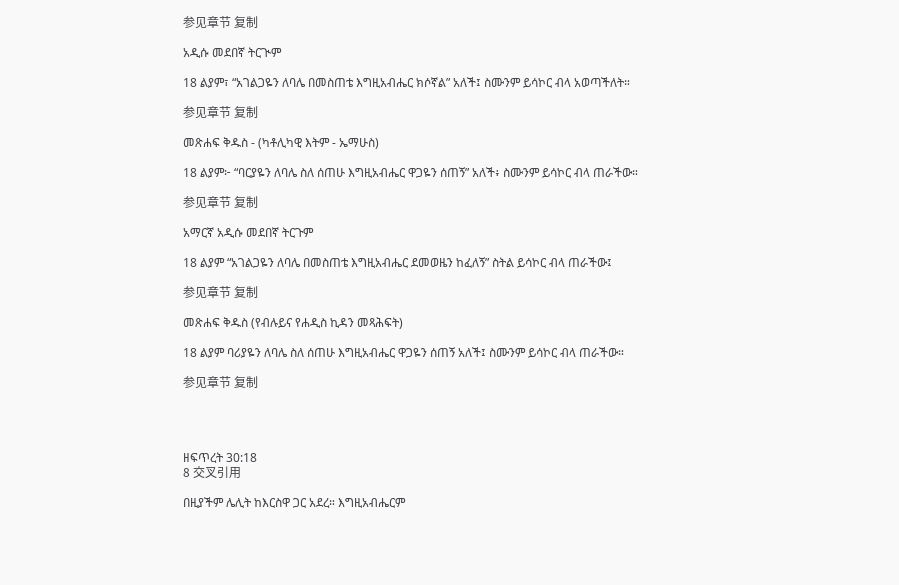参见章节 复制

አዲሱ መደበኛ ትርጒም

18 ልያም፣ “አገልጋዬን ለባሌ በመስጠቴ እግዚአብሔር ክሶኛል” አለች፤ ስሙንም ይሳኮር ብላ አወጣችለት።

参见章节 复制

መጽሐፍ ቅዱስ - (ካቶሊካዊ እትም - ኤማሁስ)

18 ልያም፦ “ባርያዬን ለባሌ ስለ ሰጠሁ እግዚአብሔር ዋጋዬን ሰጠኝ” አለች፥ ስሙንም ይሳኮር ብላ ጠራችው።

参见章节 复制

አማርኛ አዲሱ መደበኛ ትርጉም

18 ልያም “አገልጋዬን ለባሌ በመስጠቴ እግዚአብሔር ደመወዜን ከፈለኝ” ስትል ይሳኮር ብላ ጠራችው፤

参见章节 复制

መጽሐፍ ቅዱስ (የብሉይና የሐዲስ ኪዳን መጻሕፍት)

18 ልያም ባሪያዬን ለባሌ ስለ ሰጠሁ እግዚአብሔር ዋጋዬን ሰጠኝ አለች፤ ስሙንም ይሳኮር ብላ ጠራችው።

参见章节 复制




ዘፍጥረት 30:18
8 交叉引用

በዚያችም ሌሊት ከእርስዋ ጋር አደረ። እግዚአብሔርም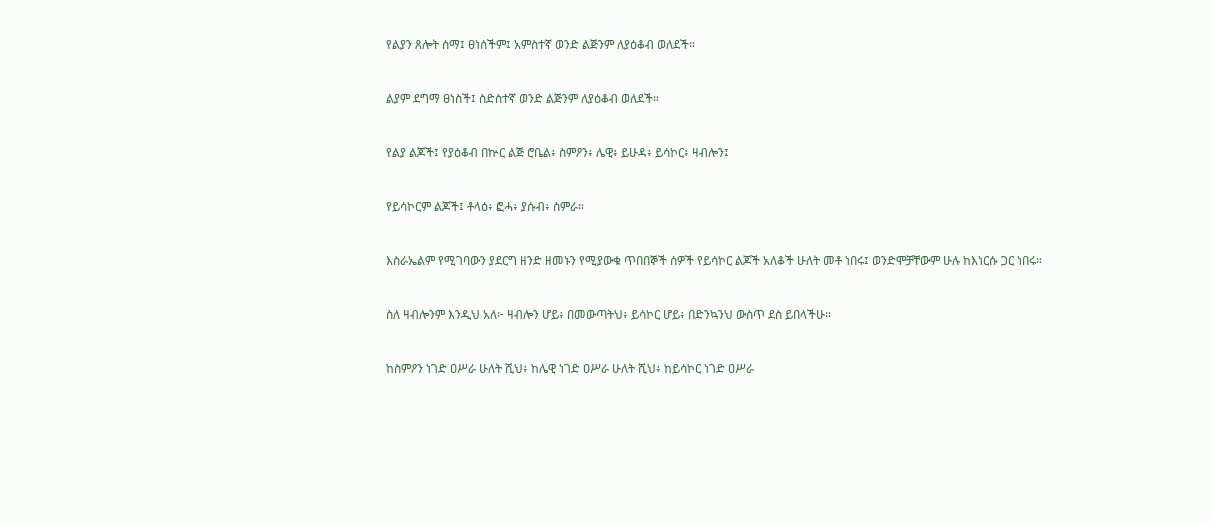የልያን ጸሎት ሰማ፤ ፀነሰችም፤ አምስተኛ ወንድ ልጅንም ለያዕቆብ ወለደች።


ልያም ደግማ ፀነስች፤ ስድስተኛ ወንድ ልጅንም ለያዕቆብ ወለደች።


የልያ ልጆች፤ የያዕቆብ በኵር ልጅ ሮቤል፥ ስምዖን፥ ሌዊ፥ ይሁዳ፥ ይሳኮር፥ ዛብሎን፤


የይሳኮርም ልጆች፤ ቶላዕ፥ ፎሓ፥ ያሱብ፥ ስምራ።


እስራኤልም የሚገባውን ያደርግ ዘንድ ዘመኑን የሚያውቁ ጥበበኞች ሰዎች የይሳኮር ልጆች አለቆች ሁለት መቶ ነበሩ፤ ወንድሞቻቸውም ሁሉ ከእነርሱ ጋር ነበሩ።


ስለ ዛብሎንም እንዲህ አለ፦ ዛብሎን ሆይ፥ በመውጣትህ፥ ይሳኮር ሆይ፥ በድንኳንህ ውስጥ ደስ ይበላችሁ።


ከስምዖን ነገድ ዐሥራ ሁለት ሺህ፥ ከሌዊ ነገድ ዐሥራ ሁለት ሺህ፥ ከይሳኮር ነገድ ዐሥራ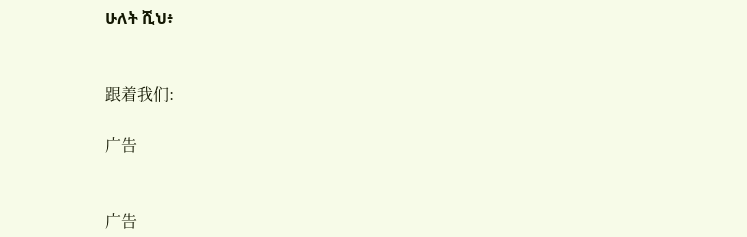ሁለት ሺህ፥


跟着我们:

广告


广告